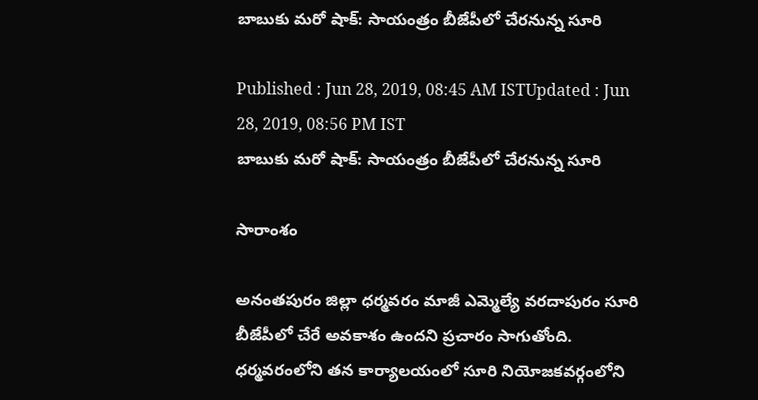బాబుకు మరో షాక్: సాయంత్రం బీజేపీలో చేరనున్న సూరి

Published : Jun 28, 2019, 08:45 AM ISTUpdated : Jun 28, 2019, 08:56 PM IST
బాబుకు మరో షాక్: సాయంత్రం బీజేపీలో చేరనున్న సూరి

సారాంశం

అనంతపురం జిల్లా ధర్మవరం మాజీ ఎమ్మెల్యే వరదాపురం సూరి బీజేపీలో చేరే అవకాశం ఉందని ప్రచారం సాగుతోంది. ధర్మవరంలోని తన కార్యాలయంలో సూరి నియోజకవర్గంలోని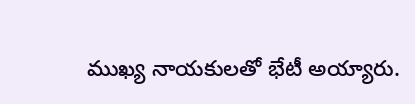ముఖ్య నాయకులతో భేటీ అయ్యారు.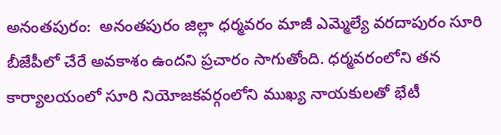అనంతపురం:  అనంతపురం జిల్లా ధర్మవరం మాజీ ఎమ్మెల్యే వరదాపురం సూరి బీజేపీలో చేరే అవకాశం ఉందని ప్రచారం సాగుతోంది. ధర్మవరంలోని తన కార్యాలయంలో సూరి నియోజకవర్గంలోని ముఖ్య నాయకులతో భేటీ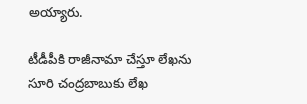అయ్యారు.

టీడీపీకి రాజీనామా చేస్తూ లేఖను సూరి చంద్రబాబుకు లేఖ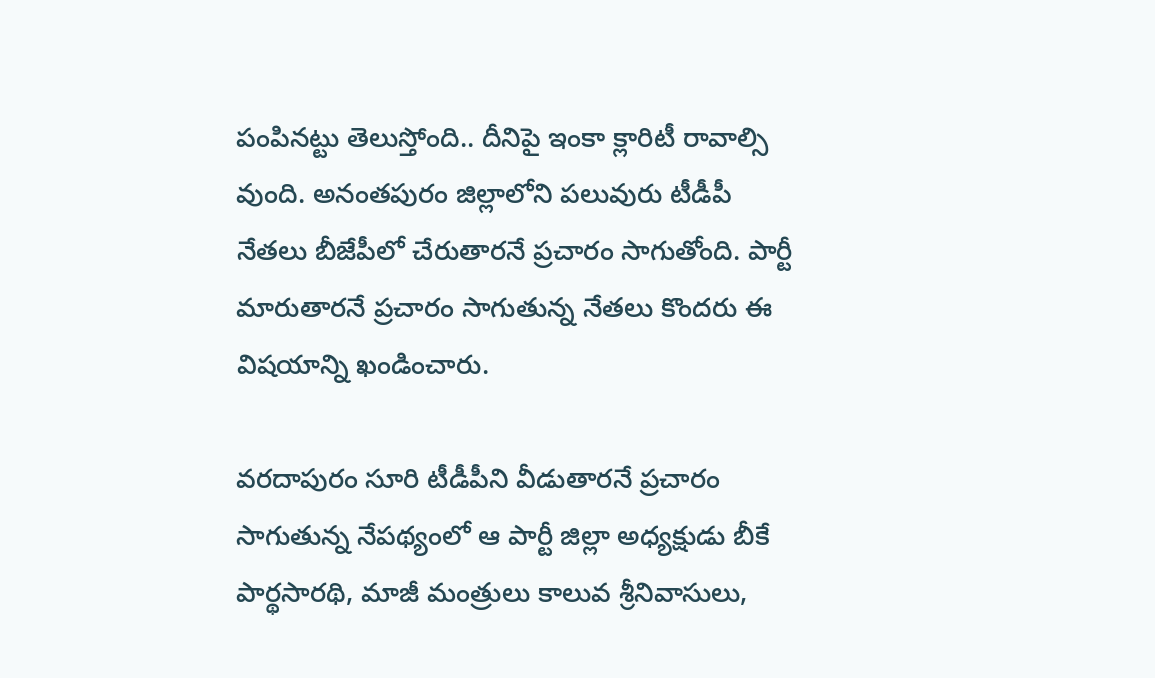పంపినట్టు తెలుస్తోంది.. దీనిపై ఇంకా క్లారిటీ రావాల్సి వుంది. అనంతపురం జిల్లాలోని పలువురు టీడీపీ నేతలు బీజేపీలో చేరుతారనే ప్రచారం సాగుతోంది. పార్టీ మారుతారనే ప్రచారం సాగుతున్న నేతలు కొందరు ఈ విషయాన్ని ఖండించారు.

వరదాపురం సూరి టీడీపీని వీడుతారనే ప్రచారం సాగుతున్న నేపథ్యంలో ఆ పార్టీ జిల్లా అధ్యక్షుడు బీకే పార్థసారథి, మాజీ మంత్రులు కాలువ శ్రీనివాసులు,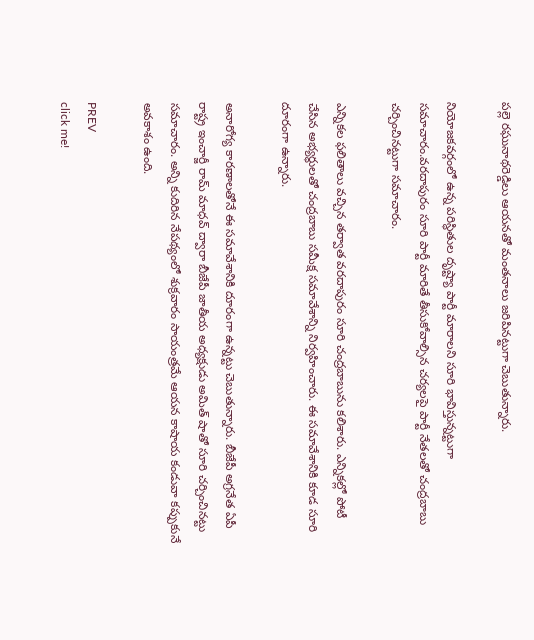పల్లె రఘునాథరెడ్డిలు ఆయనతో మంతనాలు జరిపినట్టుగా చెబుతున్నారు.

నియోజకవర్గంలో ఉన్న పరిస్థితుల దృష్ట్యా పార్టీ మారాలని సూరి భావిస్తున్నట్టుగా సమాచారం.వరదాపురం సూరి పార్టీ మారితే తీసుకోవాల్సిన చర్యలపై పార్టీ నేతలతో చంద్రబాబు చర్చించినట్టుగా సమాచారం.

ఎన్నికల ఫలితాలు వచ్చిన తర్వాత వరదాపురం సూరి చంద్రబాబును కలిశారు. ఎన్నికల్లో పోటీ చేసిన అభ్యర్థులతో చంద్రబాబు సమీక్ష సమావేశాన్ని నిర్వహించారు. ఈ సమావేశానికి కూడ సూరి దూరంగా ఉన్నారు.

అనారోగ్య కారణాలతోనే ఈ సమావేశానికి దూరంగా ఉన్నట్టు చెబుతున్నారు. బీజేపీ అగ్రనేత ఏపీ రాష్ట్ర ఇంచార్జీ రామ్ మాధవ్ ద్వారా బీజేపీ జాతీయ అధ్యక్షుడు అమిత్ షాతో సూరి చర్చించినట్టు సమాచారం. అన్ని కుదిరిన నేపథ్యంలో శుక్రవారం సాయంత్రమే ఆయన కాషాయ కండువా కప్పుకునే అవకాశం ఉంది.

PREV
click me!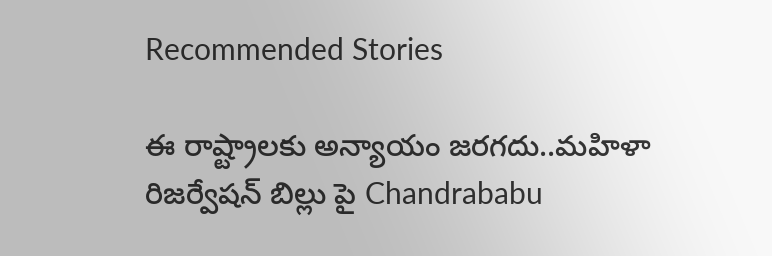Recommended Stories

ఈ రాష్ట్రాలకు అన్యాయం జరగదు..మహిళా రిజర్వేషన్ బిల్లు పై Chandrababu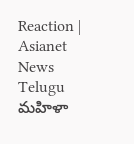Reaction | Asianet News Telugu
మహిళా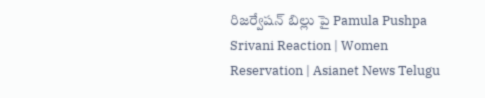రిజర్వేషన్ బిల్లు పై Pamula Pushpa Srivani Reaction | Women Reservation | Asianet News Telugu